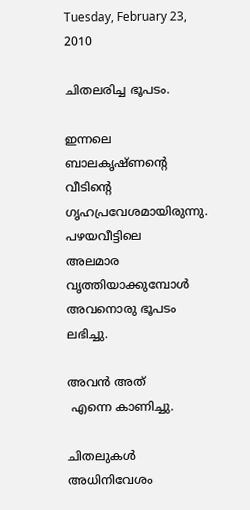Tuesday, February 23, 2010

ചിതലരിച്ച ഭൂപടം.

ഇന്നലെ
ബാലകൃഷ്ണന്റെ വീടിന്റെ
ഗൃഹപ്രവേശമായിരുന്നു.
പഴയവീട്ടിലെ
അലമാര വൃത്തിയാക്കുമ്പോള്‍
അവനൊരു ഭൂപടം ലഭിച്ചു.

അവന്‍ അത്
 എന്നെ കാണിച്ചു.

ചിതലുകള്‍ അധിനിവേശം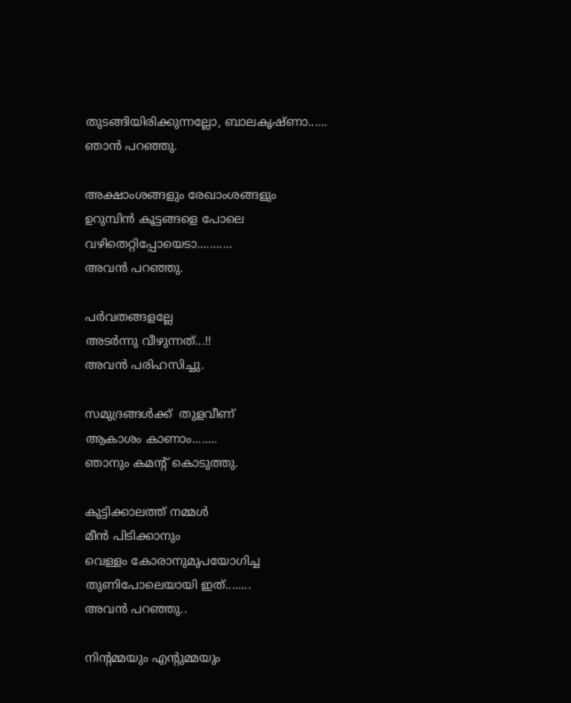തുടങ്ങിയിരിക്കുന്നല്ലോ, ബാലകൃഷ്ണാ......
ഞാന്‍ പറഞ്ഞു.

അക്ഷാംശങ്ങളും രേഖാംശങ്ങളും
ഉറുമ്പിന്‍ കൂട്ടങ്ങളെ പോലെ
വഴിതെറ്റിപ്പോയെടാ...........
അവന്‍ പറഞ്ഞു.

പര്‍വതങ്ങളല്ലേ
അടര്‍ന്നു വീഴുന്നത്...!!
അവന്‍ പരിഹസിച്ചു.

സമുദ്രങ്ങള്‍ക്ക്  തുളവീണ്
ആകാശം കാണാം........
ഞാനും കമന്റ് കൊടുത്തു.

കുട്ടിക്കാലത്ത് നമ്മള്‍
മീന്‍ പിടിക്കാനും
വെള്ളം കോരാനുമുപയോഗിച്ച
തുണിപോലെയായി ഇത്........
അവന്‍ പറഞ്ഞു..

നിന്റമ്മയും എന്റുമ്മയും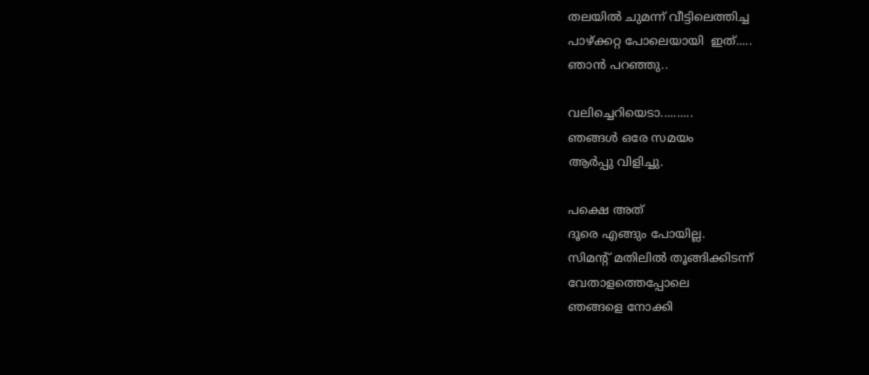തലയില്‍ ചുമന്ന് വീട്ടിലെത്തിച്ച
പാഴ്ക്കറ്റ പോലെയായി  ഇത്.....
ഞാന്‍ പറഞ്ഞു..

വലിച്ചെറിയെടാ..........
ഞങ്ങള്‍ ഒരേ സമയം
ആര്‍പ്പു വിളിച്ചു.

പക്ഷെ അത്
ദൂരെ എങ്ങും പോയില്ല.
സിമന്റ് മതിലില്‍ തൂങ്ങിക്കിടന്ന്
വേതാളത്തെപ്പോലെ
ഞങ്ങളെ നോക്കി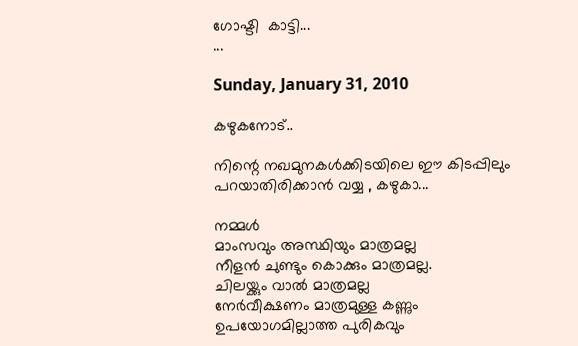ഗോഷ്ടി  കാട്ടി...
...

Sunday, January 31, 2010

കഴുകനോട്..

നിന്റെ നഖമുനകള്‍ക്കിടയിലെ ഈ കിടപ്പിലും
പറയാതിരിക്കാന്‍ വയ്യ , കഴുകാ...

നമ്മള്‍
മാംസവും അസ്ഥിയും മാത്രമല്ല
നീളന്‍ ചുണ്ടും കൊക്കും മാത്രമല്ല.
ചിലയ്ക്കും വാല്‍ മാത്രമല്ല
നേര്‍വീക്ഷണം മാത്രമുള്ള കണ്ണും
ഉപയോഗമില്ലാത്ത പുരികവും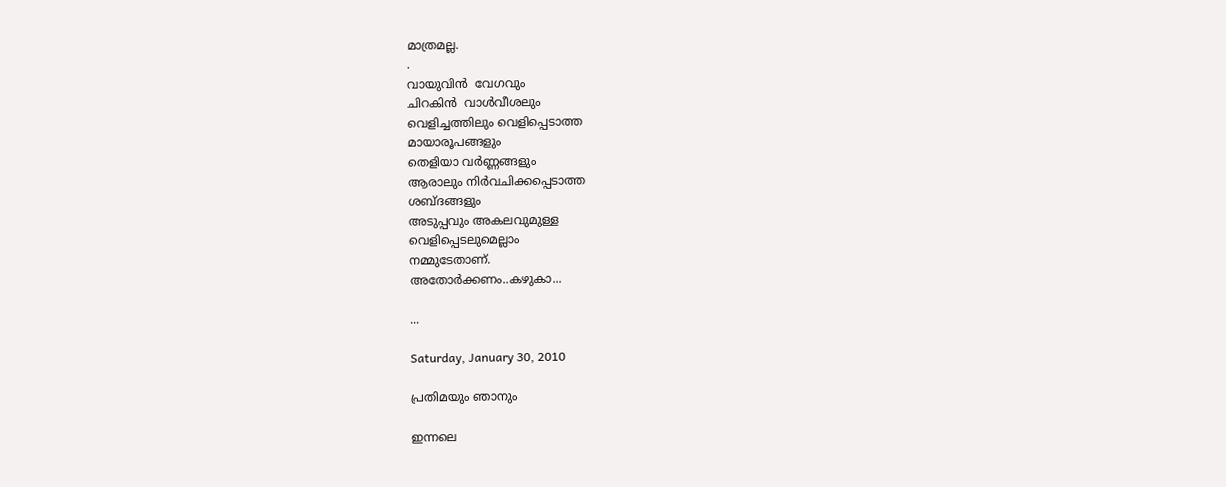മാത്രമല്ല.
.
വായുവിന്‍  വേഗവും
ചിറകിന്‍  വാള്‍വീശലും
വെളിച്ചത്തിലും വെളിപ്പെടാത്ത
മായാരൂപങ്ങളും
തെളിയാ വര്‍ണ്ണങ്ങളും
ആരാലും നിര്‍വചിക്കപ്പെടാത്ത
ശബ്ദങ്ങളും
അടുപ്പവും അകലവുമുള്ള
വെളിപ്പെടലുമെല്ലാം
നമ്മുടേതാണ്.
അതോര്‍ക്കണം..കഴുകാ‍...

...

Saturday, January 30, 2010

പ്രതിമയും ഞാനും

ഇന്നലെ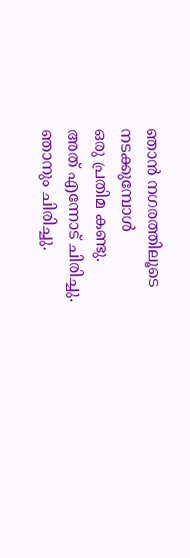ഞാന്‍ നഗരത്തിലൂടെ
നടക്കുമ്പോള്‍
ഒരു പ്രതിമ കണ്ടു.
അത് എന്നോട് ചിരിച്ചു.
ഞാനും ചിരിച്ചു.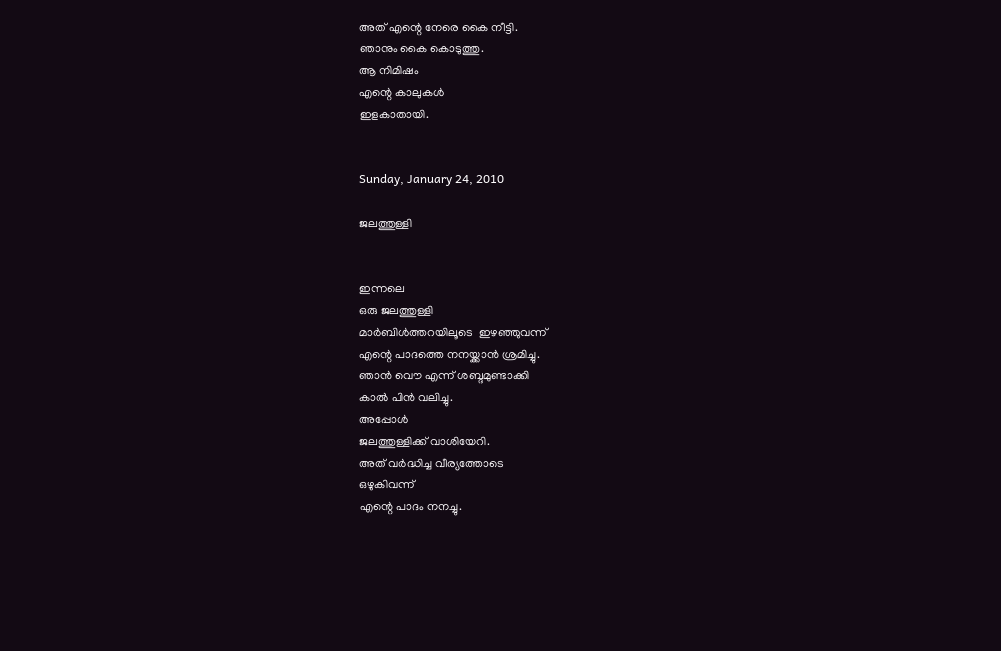അത് എന്റെ നേരെ കൈ നീട്ടി.
ഞാനും കൈ കൊടുത്തു.
ആ നിമിഷം
എന്റെ കാലുകള്‍
ഇളകാതായി.


Sunday, January 24, 2010

ജലത്തുള്ളി


ഇന്നലെ
ഒരു ജലത്തുള്ളി
മാര്‍ബിള്‍ത്തറയിലൂടെ  ഇഴഞ്ഞുവന്ന്
എന്റെ പാദത്തെ നനയ്ക്കാന്‍ ശ്രമിച്ചു.
ഞാന്‍ വൌ എന്ന് ശബ്ദമുണ്ടാക്കി
കാല്‍ പിന്‍ വലിച്ചു.
അപ്പോള്‍
ജലത്തുള്ളിക്ക് വാശിയേറി.
അത് വര്‍ദ്ധിച്ച വീര്യത്തോടെ
ഒഴുകിവന്ന്
എന്റെ പാദം നനച്ചു.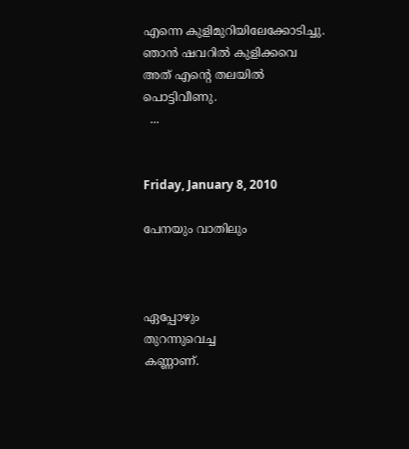എന്നെ കുളിമുറിയിലേക്കോടിച്ചു.
ഞാന്‍ ഷവറില്‍ കുളിക്കവെ
അത് എന്റെ തലയില്‍
പൊട്ടിവീണു.
  ...


Friday, January 8, 2010

പേനയും വാതിലും



ഏപ്പോഴും
തുറന്നുവെച്ച
കണ്ണാണ്.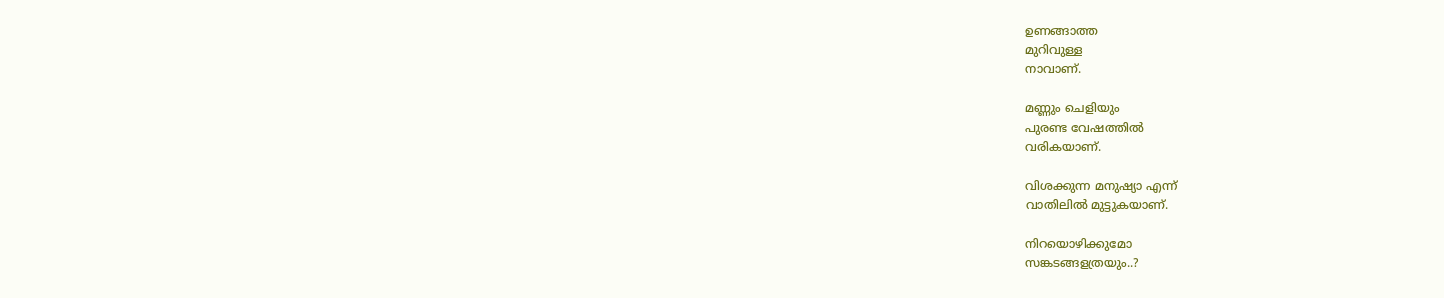ഉണങ്ങാത്ത
മുറിവുള്ള
നാവാണ്.

മണ്ണും ചെളിയും
പുരണ്ട വേഷത്തില്‍
വരികയാണ്.

വിശക്കുന്ന മനുഷ്യാ എന്ന്
വാതിലില്‍ മുട്ടുകയാണ്.

നിറയൊഴിക്കുമോ
സങ്കടങ്ങളത്രയും..?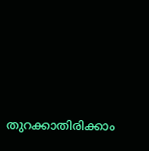തുറക്കാതിരിക്കാം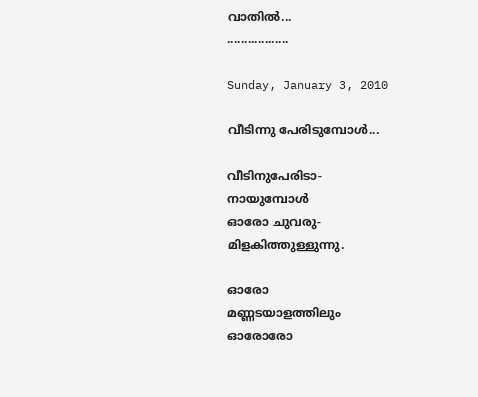വാതില്‍...
..................

Sunday, January 3, 2010

വീടിന്നു പേരിടുമ്പോള്‍...

വീടിനുപേരിടാ-
നായുമ്പോള്‍
ഓരോ ചുവരു-
മിളകിത്തുള്ളുന്നു.

ഓരോ
മണ്ണടയാളത്തിലും
ഓരോരോ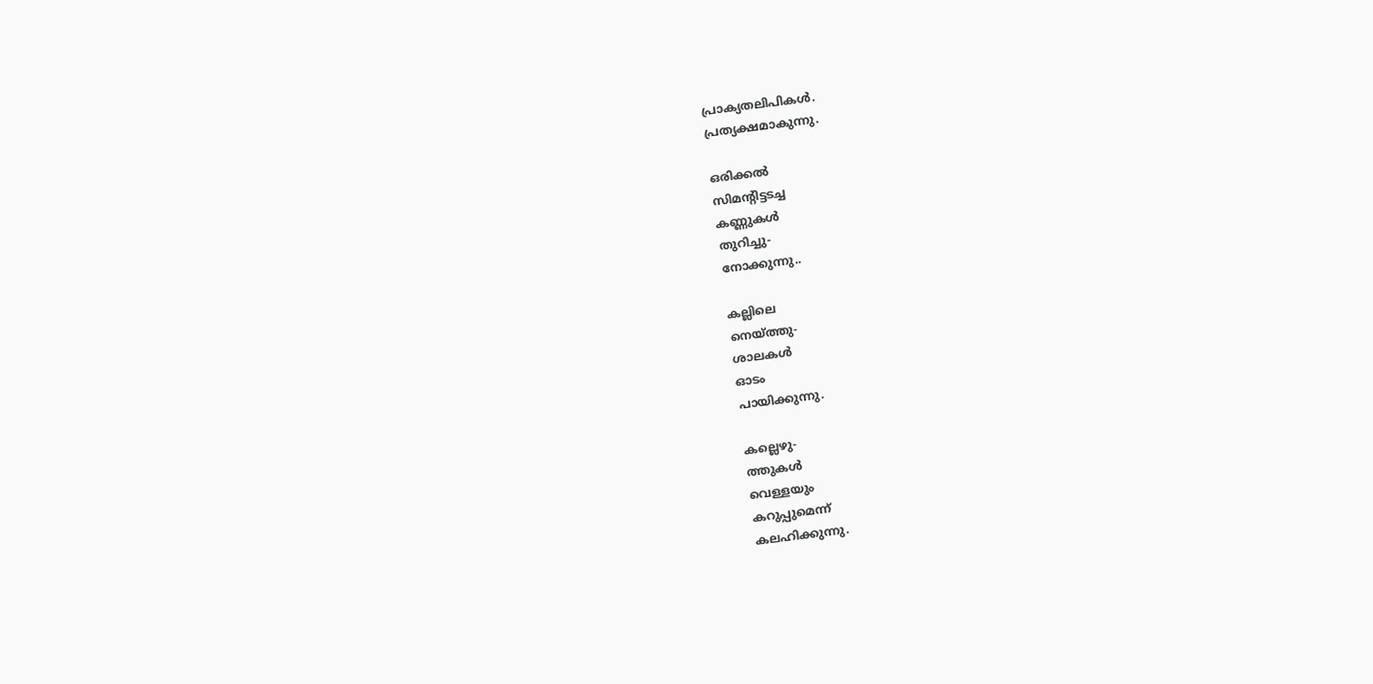പ്രാക്യതലിപികള്‍.
പ്രത്യക്ഷമാകുന്നു.

ഒരിക്കല്‍
സിമന്റിട്ടടച്ച
കണ്ണുകള്‍
തുറിച്ചു-
നോക്കുന്നു..

കല്ലിലെ
നെയ്ത്തു-
ശാലകള്‍
ഓടം
പായിക്കുന്നു.

കല്ലെഴു-
ത്തുകള്‍
വെള്ളയും
കറുപ്പുമെന്ന്
കലഹിക്കുന്നു.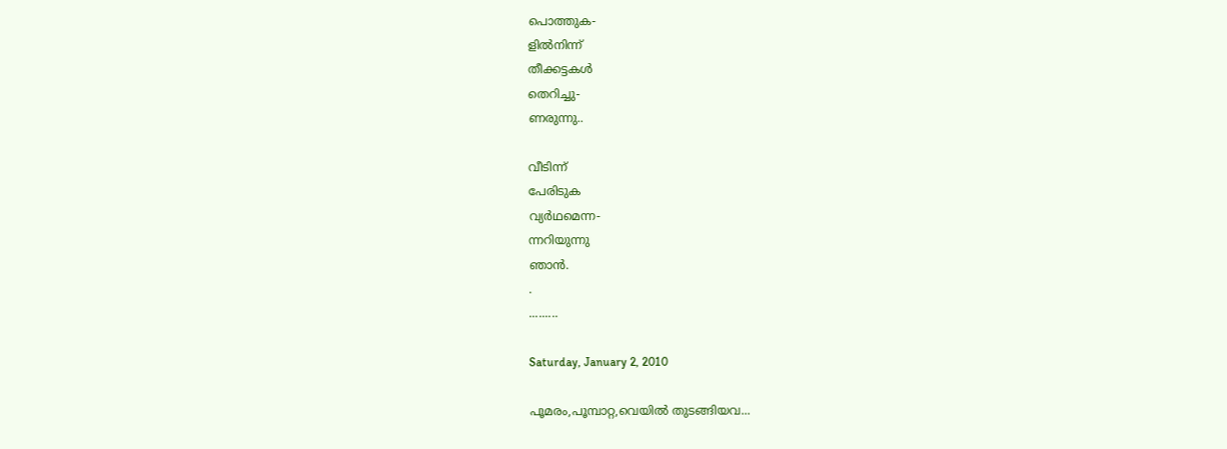പൊത്തുക-
ളില്‍നിന്ന്
തീക്കട്ടകള്‍
തെറിച്ചു-
ണരുന്നു..

വീടിന്ന്
പേരിടുക
വ്യര്‍ഥമെന്ന-
ന്നറിയുന്നു
ഞാന്‍.
.
.........

Saturday, January 2, 2010

പൂമരം,പൂമ്പാറ്റ,വെയില്‍ തുടങ്ങിയവ...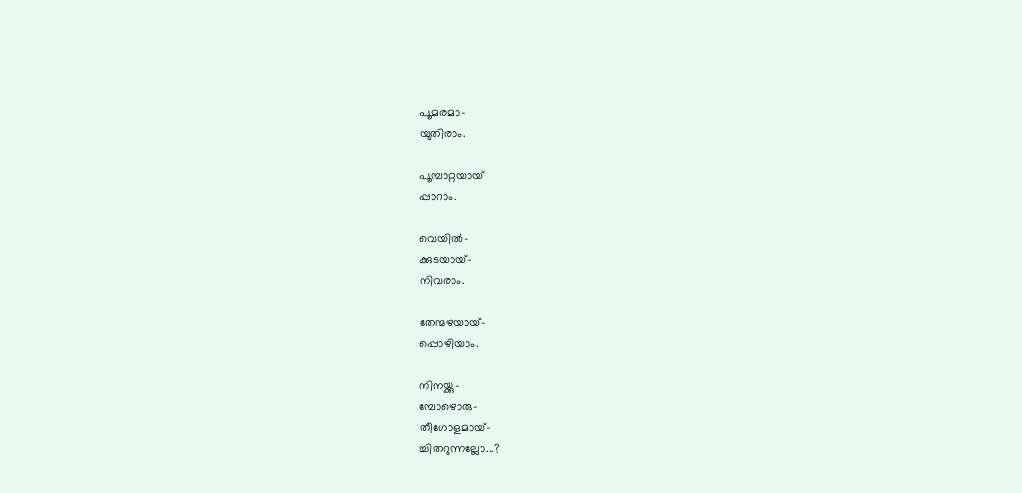പൂമരമാ-
യുതിരാം.

പൂമ്പാറ്റയായ്
പ്പാറാം.

വെയില്‍-
ക്കുടയായ്-
നിവരാം.

തേന്മഴയായ്-
പ്പൊഴിയാം.

നിനയ്ക്കു-
മ്പോഴൊരു-
തീഗോളമായ്-
ച്ചിതറുന്നല്ലോ...?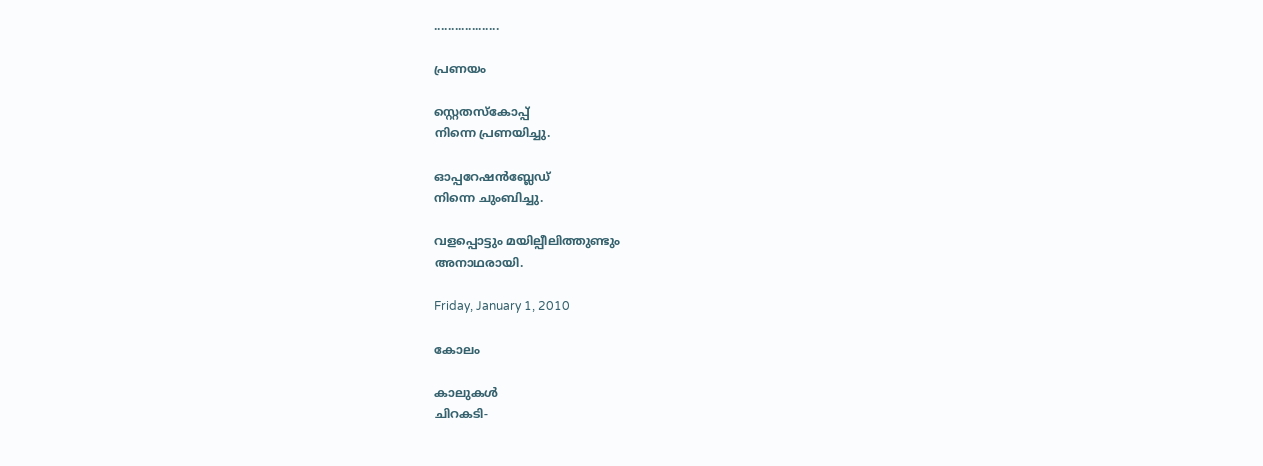...................

പ്രണയം

സ്റ്റെതസ്കോപ്പ്
നിന്നെ പ്രണയിച്ചു.

ഓപ്പറേഷന്‍ബ്ലേഡ്
നിന്നെ ചുംബിച്ചു.

വളപ്പൊട്ടും മയില്പീലിത്തുണ്ടും
അനാഥരായി.

Friday, January 1, 2010

കോലം

കാലുകള്‍
ചിറകടി-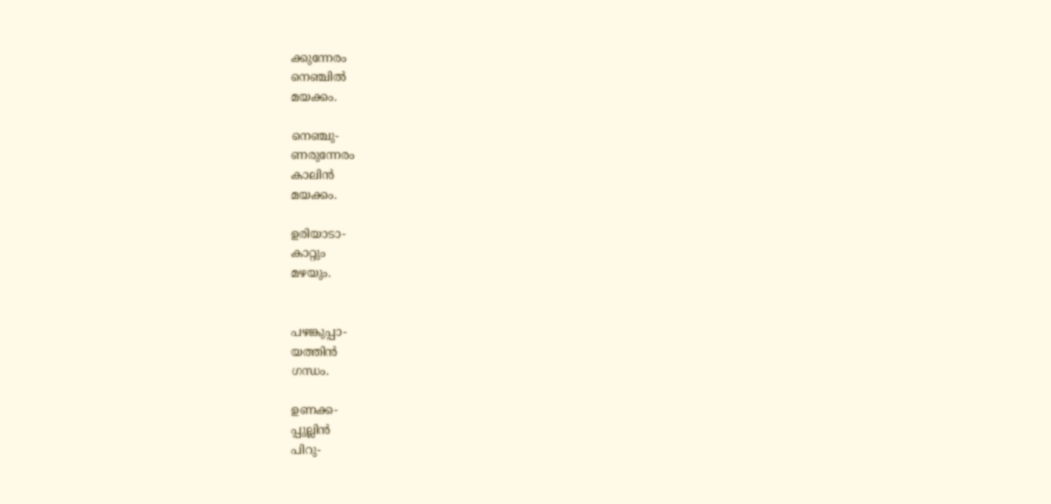ക്കുന്നേരം
നെഞ്ചില്‍
മയക്കം.

നെഞ്ചു-
ണരുന്നേരം
കാലിന്‍
മയക്കം.

ഉരിയാടാ-
കാറ്റും
മഴയും.


പഴങ്കുപ്പാ-
യത്തിന്‍
ഗന്ധം.

ഉണക്ക-
പ്പുല്ലിന്‍
പിറു-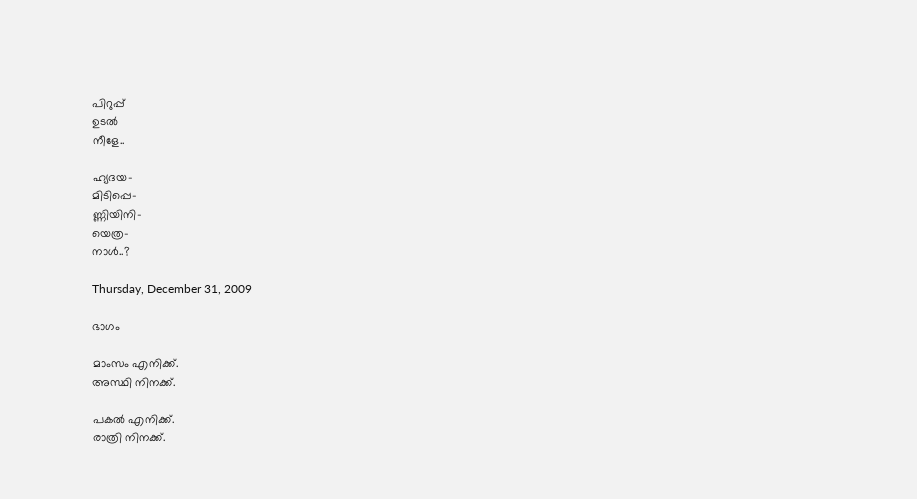പിറുപ്പ്
ഉടല്‍
നീളേ..

ഹ്യദയ-
മിടിപ്പെ-
ണ്ണിയിനി-
യെത്ര-
നാള്‍..?

Thursday, December 31, 2009

ഭാഗം

മാംസം എനിക്ക്.
അസ്ഥി നിനക്ക്.

പകല്‍ എനിക്ക്.
രാത്രി നിനക്ക്.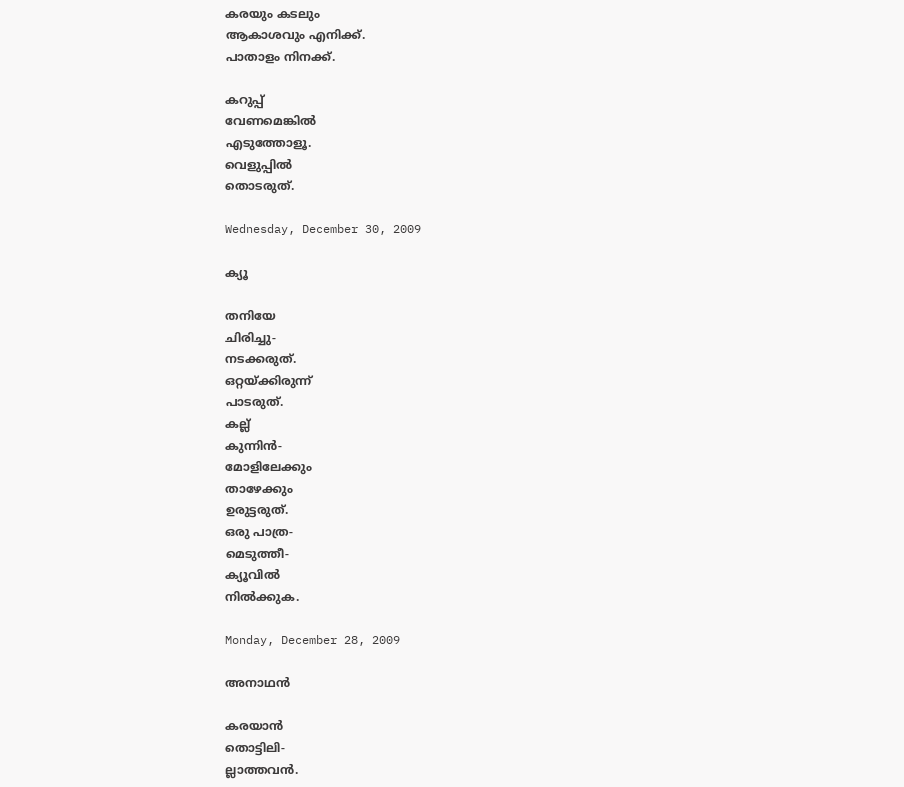കരയും കടലും
ആകാശവും എനിക്ക്.
പാതാളം നിനക്ക്.

കറുപ്പ്
വേണമെങ്കില്‍
എടുത്തോളൂ.
വെളുപ്പില്‍
തൊടരുത്.

Wednesday, December 30, 2009

ക്യൂ

തനിയേ
ചിരിച്ചു-
നടക്കരുത്.
ഒറ്റയ്ക്കിരുന്ന്
പാടരുത്.
കല്ല്
കുന്നിന്‍-
മോളിലേക്കും
താഴേക്കും
ഉരുട്ടരുത്.
ഒരു പാത്ര-
മെടുത്തീ-
ക്യൂവില്‍
നില്‍ക്കുക.

Monday, December 28, 2009

അനാഥന്‍

കരയാന്‍
തൊട്ടിലി-
ല്ലാത്തവന്‍.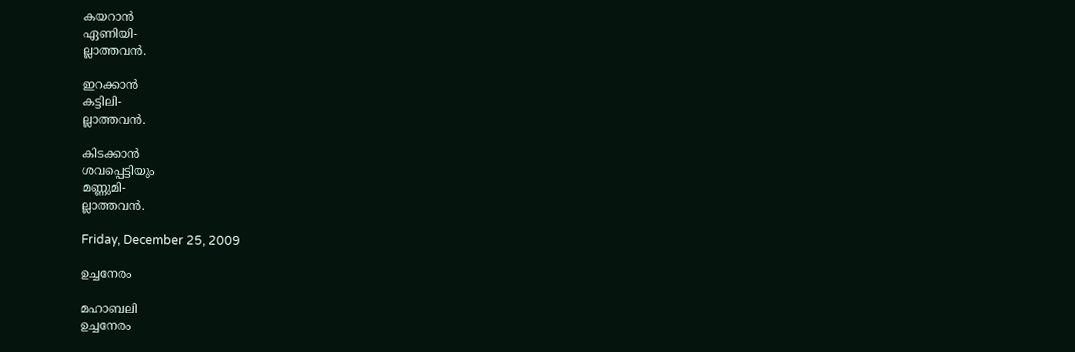കയറാന്‍
ഏണിയി-
ല്ലാത്തവന്‍.

ഇറക്കാന്‍
കട്ടിലി-
ല്ലാത്തവന്‍.

കിടക്കാന്‍
ശവപ്പെട്ടിയും
മണ്ണുമി-
ല്ലാത്തവന്‍.

Friday, December 25, 2009

ഉച്ചനേരം

മഹാബലി
ഉച്ചനേരം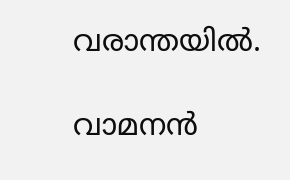വരാന്തയില്‍.

വാമനന്‍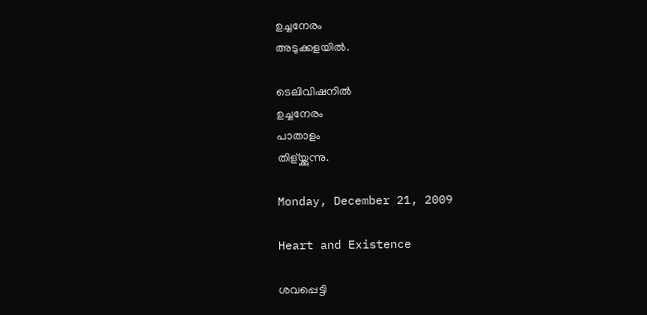ഉച്ചനേരം
അടുക്കളയില്‍.

ടെലിവിഷനില്‍
ഉച്ചനേരം
പാതാളം
തിള്യ്ക്കുന്നു.

Monday, December 21, 2009

Heart and Existence

ശവപ്പെട്ടി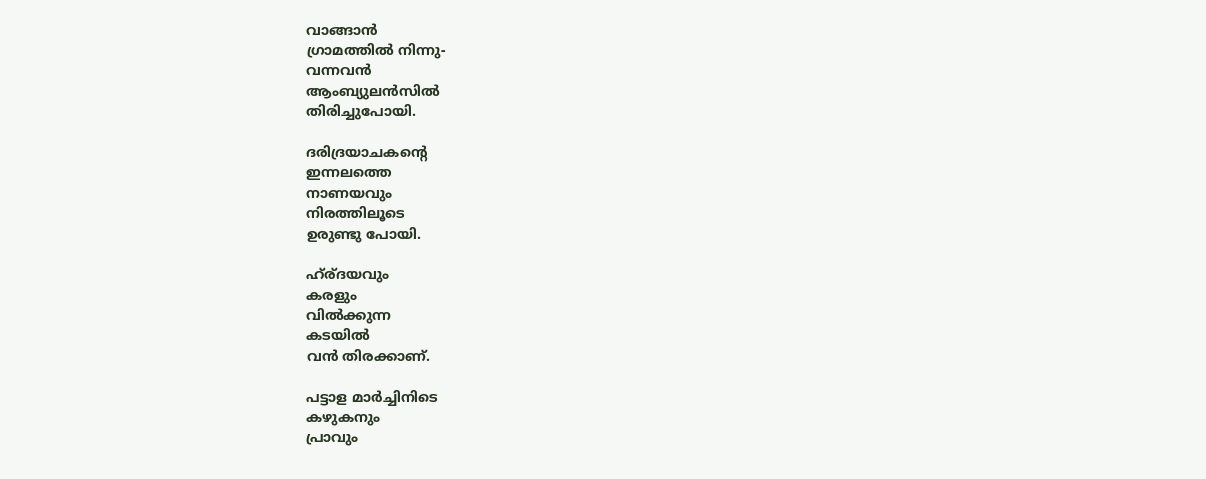വാങ്ങാന്‍
ഗ്രാമത്തില്‍ നിന്നു-
വന്നവന്‍
ആംബ്യുലന്‍സില്‍
തിരിച്ചുപോയി.

ദരിദ്രയാചകന്റെ
ഇന്നലത്തെ
നാണയവും
നിരത്തിലൂടെ
ഉരുണ്ടു പോയി.

ഹ്ര്ദയവും
കരളും
വില്‍ക്കുന്ന
കടയില്‍
വന്‍ തിരക്കാണ്.

പട്ടാള മാര്‍ച്ചിനിടെ
കഴുകനും
പ്രാവും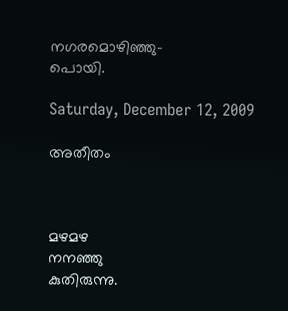നഗരമൊഴിഞ്ഞു-
പൊയി.

Saturday, December 12, 2009

അതീതം



മഴമഴ
നനഞ്ഞു
കുതിരുന്നു.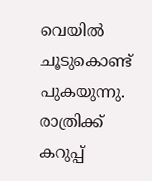വെയില്‍
ചൂടുകൊണ്ട്
പുകയുന്നു.
രാത്രിക്ക്
കറുപ്പ്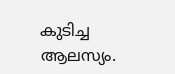കുടിച്ച
ആലസ്യം.